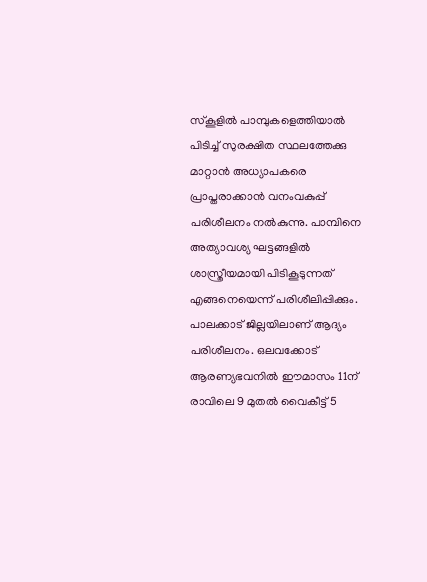സ്കൂളിൽ പാമ്പുകളെത്തിയാൽ പിടിച്ച് സുരക്ഷിത സ്ഥലത്തേക്കു മാറ്റാൻ അധ്യാപകരെ പ്രാപ്തരാക്കാൻ വനംവകുപ്പ് പരിശീലനം നൽകുന്നു. പാമ്പിനെ അത്യാവശ്യ ഘട്ടങ്ങളിൽ ശാസ്ത്രീയമായി പിടികൂടുന്നത് എങ്ങനെയെന്ന് പരിശീലിപ്പിക്കും. പാലക്കാട് ജില്ലയിലാണ് ആദ്യം പരിശീലനം. ഒലവക്കോട് ആരണ്യഭവനിൽ ഈമാസം 11ന് രാവിലെ 9 മുതൽ വൈകീട്ട് 5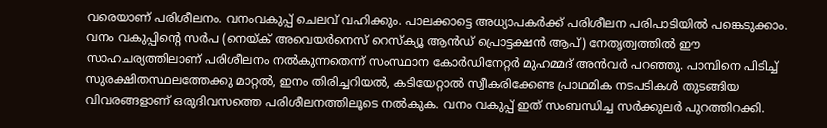വരെയാണ് പരിശീലനം. വനംവകുപ്പ് ചെലവ് വഹിക്കും. പാലക്കാട്ടെ അധ്യാപകർക്ക് പരിശീലന പരിപാടിയിൽ പങ്കെടുക്കാം.
വനം വകുപ്പിൻ്റെ സർപ (നെയ്ക് അവെയർനെസ് റെസ്ക്യൂ ആൻഡ് പ്രൊട്ടക്ഷൻ ആപ്) നേതൃത്വത്തിൽ ഈ സാഹചര്യത്തിലാണ് പരിശീലനം നൽകുന്നതെന്ന് സംസ്ഥാന കോർഡിനേറ്റർ മുഹമ്മദ് അൻവർ പറഞ്ഞു. പാമ്പിനെ പിടിച്ച് സുരക്ഷിതസ്ഥലത്തേക്കു മാറ്റൽ, ഇനം തിരിച്ചറിയൽ, കടിയേറ്റാൽ സ്വീകരിക്കേണ്ട പ്രാഥമിക നടപടികൾ തുടങ്ങിയ വിവരങ്ങളാണ് ഒരുദിവസത്തെ പരിശീലനത്തിലൂടെ നൽകുക. വനം വകുപ്പ് ഇത് സംബന്ധിച്ച സർക്കുലർ പുറത്തിറക്കി.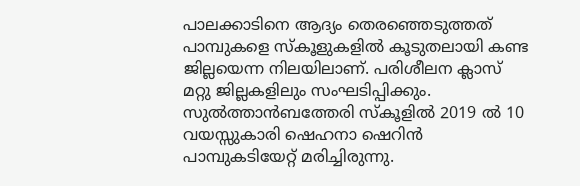പാലക്കാടിനെ ആദ്യം തെരഞ്ഞെടുത്തത് പാമ്പുകളെ സ്കൂളുകളിൽ കൂടുതലായി കണ്ട ജില്ലയെന്ന നിലയിലാണ്. പരിശീലന ക്ലാസ് മറ്റു ജില്ലകളിലും സംഘടിപ്പിക്കും. സുൽത്താൻബത്തേരി സ്കൂളിൽ 2019 ൽ 10 വയസ്സുകാരി ഷെഹനാ ഷെറിൻ പാമ്പുകടിയേറ്റ് മരിച്ചിരുന്നു.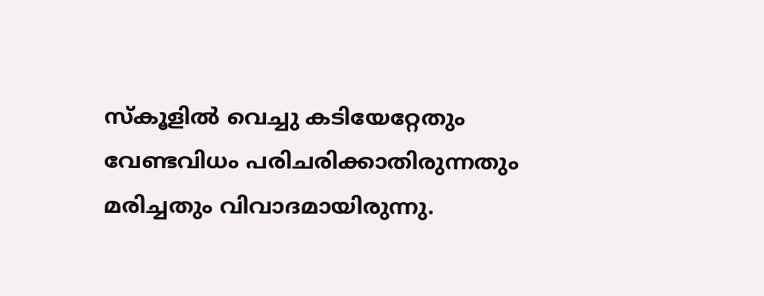സ്കൂളിൽ വെച്ചു കടിയേറ്റേതും വേണ്ടവിധം പരിചരിക്കാതിരുന്നതും മരിച്ചതും വിവാദമായിരുന്നു.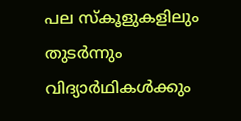പല സ്കൂളുകളിലും തുടർന്നും വിദ്യാർഥികൾക്കും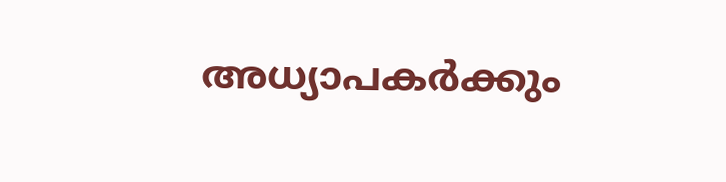അധ്യാപകർക്കും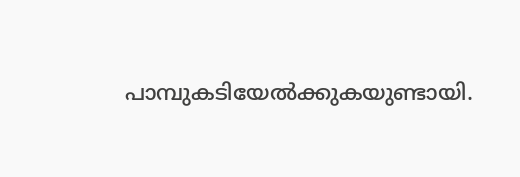പാമ്പുകടിയേൽക്കുകയുണ്ടായി.